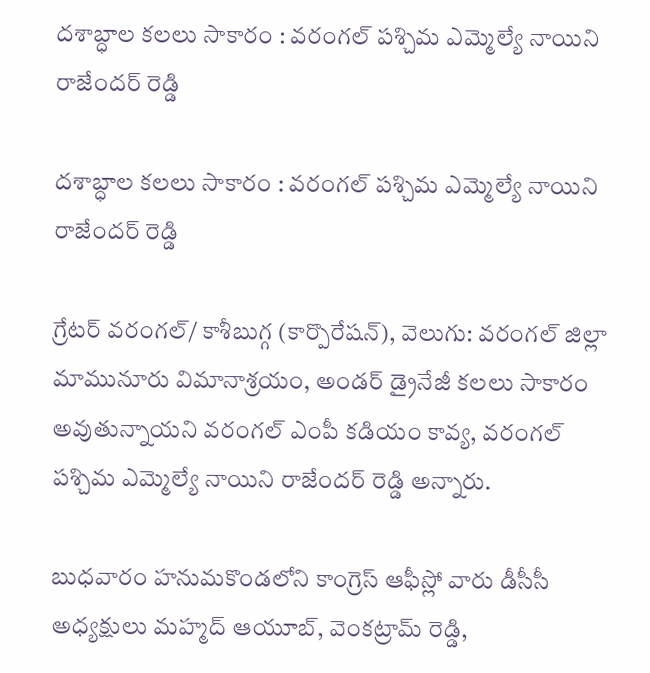దశాబ్ధాల కలలు సాకారం : వరంగల్ పశ్చిమ ఎమ్మెల్యే నాయిని రాజేందర్ రెడ్డి

దశాబ్ధాల కలలు సాకారం : వరంగల్ పశ్చిమ ఎమ్మెల్యే నాయిని రాజేందర్ రెడ్డి

గ్రేటర్ వరంగల్/ కాశీబుగ్గ (కార్పొరేషన్), వెలుగు: వరంగల్ జిల్లా మామునూరు విమానాశ్రయం, అండర్ డ్రైనేజీ కలలు సాకారం అవుతున్నాయని వరంగల్ ఎంపీ కడియం కావ్య, వరంగల్ పశ్చిమ ఎమ్మెల్యే నాయిని రాజేందర్ రెడ్డి అన్నారు.

బుధవారం హనుమకొండలోని కాంగ్రెస్ ఆఫీస్లో వారు డీసీసీ అధ్యక్షులు మహ్మద్ ఆయూబ్, వెంకట్రామ్ రెడ్డి,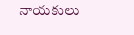నాయకులు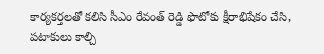కార్యకర్తలతో కలిసి సీఎం రేవంత్ రెడ్డి ఫొటోకు క్షీరాభిషేకం చేసి, పటాకులు కాల్చి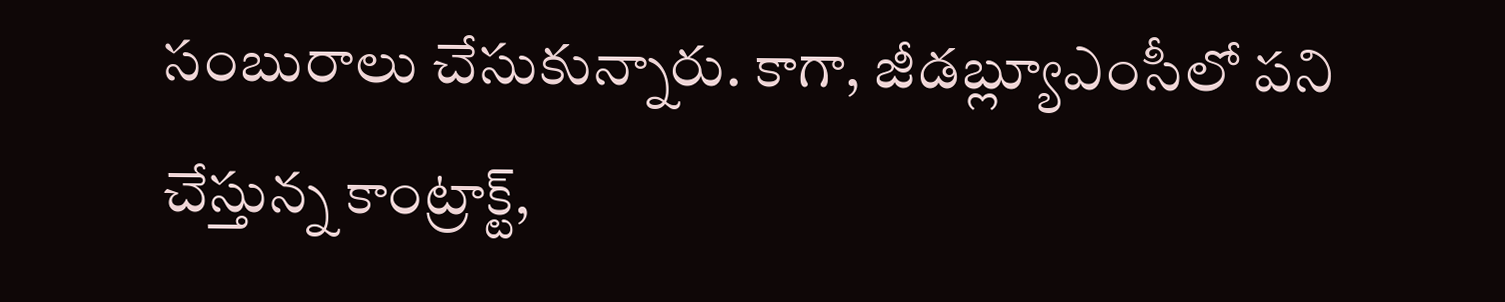సంబురాలు చేసుకున్నారు. కాగా, జీడబ్ల్యూఎంసీలో పని చేస్తున్న కాంట్రాక్ట్,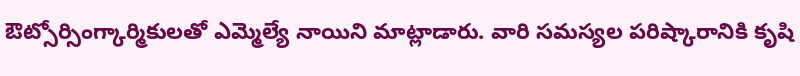ఔట్సోర్సింగ్కార్మికులతో ఎమ్మెల్యే నాయిని మాట్లాడారు. వారి సమస్యల పరిష్కారానికి కృషి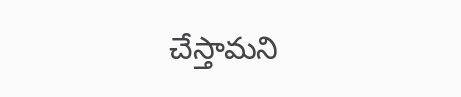చేస్తామని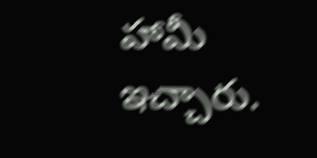హామీ ఇచ్చారు.